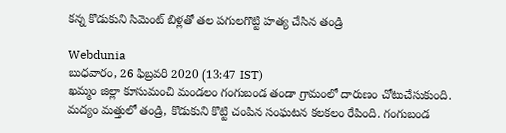కన్న కొడుకుని సిమెంట్ బిళ్లతో తల పగులగొట్టి హత్య చేసిన తండ్రి

Webdunia
బుధవారం, 26 ఫిబ్రవరి 2020 (13:47 IST)
ఖమ్మం జిల్లా కూసుమంచి మండలం గంగుబండ తండా గ్రామంలో దారుణం చోటుచేసుకుంది. మద్యం మత్తులో తండ్రి, కొడుకుని కొట్టి చంపిన సంఘటన కలకలం రేపింది. గంగుబండ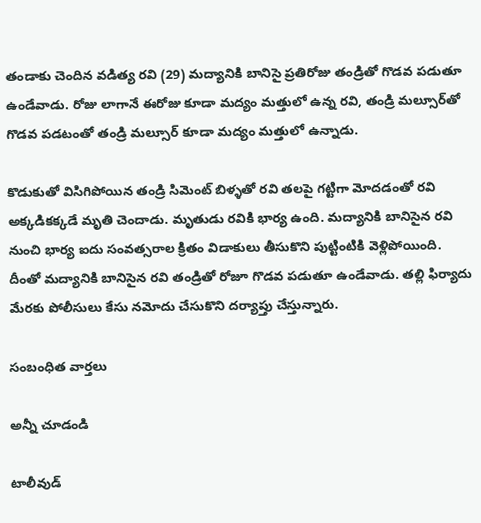తండాకు చెందిన వడిత్య రవి (29) మద్యానికి బానిసై ప్రతిరోజు తండ్రితో గొడవ పడుతూ ఉండేవాడు. రోజు లాగానే ఈరోజు కూడా మద్యం మత్తులో ఉన్న రవి, తండ్రి మల్సూర్‌తో గొడవ పడటంతో తండ్రి మల్సూర్ కూడా మద్యం మత్తులో ఉన్నాడు.

కొడుకుతో విసిగిపోయిన తండ్రి సిమెంట్ బిళ్ళతో రవి తలపై గట్టిగా మోదడంతో రవి అక్కడికక్కడే మృతి చెందాడు. మృతుడు రవికి భార్య ఉంది. మద్యానికి బానిసైన రవి నుంచి భార్య ఐదు సంవత్సరాల క్రితం విడాకులు తీసుకొని పుట్టింటికి వెళ్లిపోయింది. దీంతో మద్యానికి బానిసైన రవి తండ్రితో రోజూ గొడవ పడుతూ ఉండేవాడు. తల్లి ఫిర్యాదు మేరకు పోలీసులు కేసు నమోదు చేసుకొని దర్యాప్తు చేస్తున్నారు.

సంబంధిత వార్తలు

అన్నీ చూడండి

టాలీవుడ్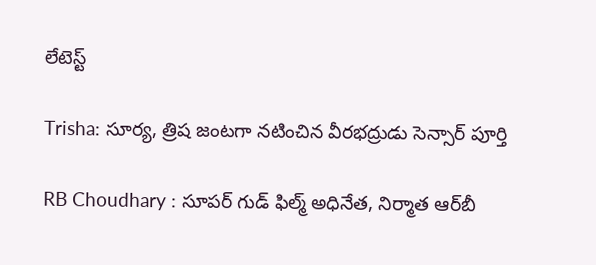లేటెస్ట్

Trisha: సూర్య, త్రిష జంటగా నటించిన వీరభద్రుడు సెన్సార్ పూర్తి

RB Choudhary : సూపర్ గుడ్ ఫిల్మ్ అధినేత, నిర్మాత ఆర్‌బీ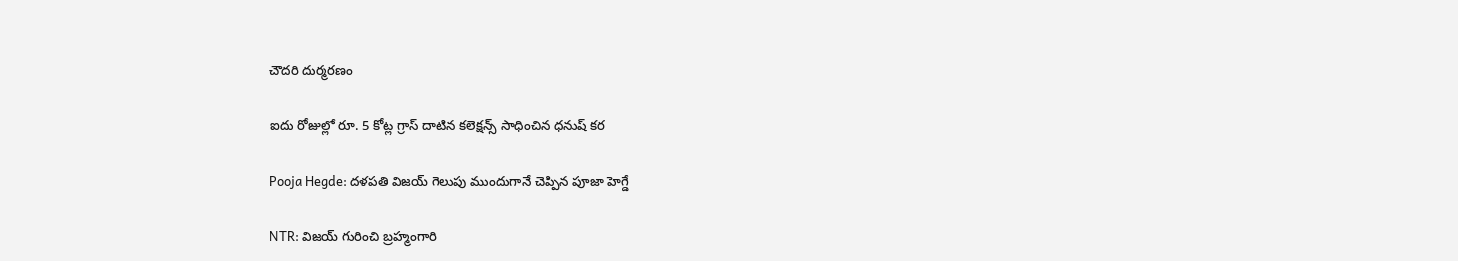చౌదరి దుర్మరణం

ఐదు రోజుల్లో రూ. 5 కోట్ల గ్రాస్ దాటిన కలెక్ష‌న్స్ సాధించిన ధ‌నుష్ కర

Pooja Hegde: దళపతి విజయ్ గెలుపు ముందుగానే చెప్పిన పూజా హెగ్డే

NTR: విజయ్ గురించి బ్రహ్మంగారి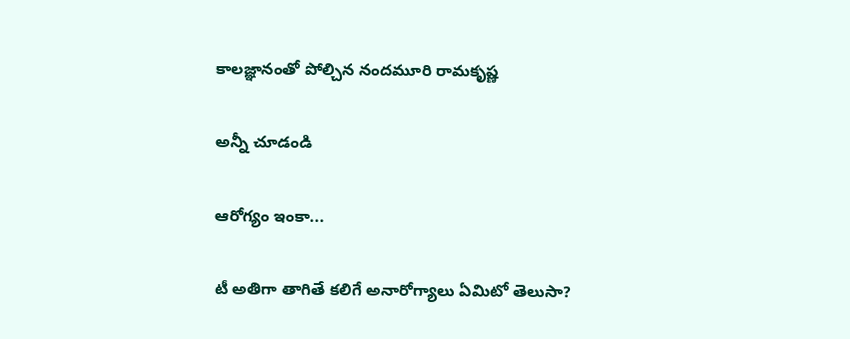కాలజ్ఞానంతో పోల్చిన నందమూరి రామకృష్ణ

అన్నీ చూడండి

ఆరోగ్యం ఇంకా...

టీ అతిగా తాగితే కలిగే అనారోగ్యాలు ఏమిటో తెలుసా?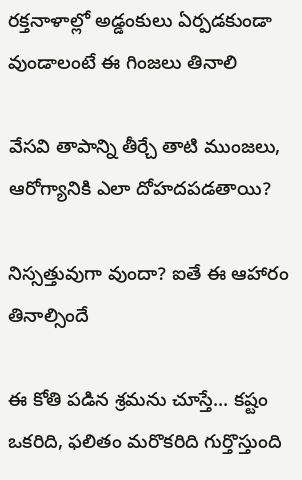రక్తనాళాల్లో అడ్డంకులు ఏర్పడకుండా వుండాలంటే ఈ గింజలు తినాలి

వేసవి తాపాన్ని తీర్చే తాటి ముంజలు, ఆరోగ్యానికి ఎలా దోహదపడతాయి?

నిస్సత్తువుగా వుందా? ఐతే ఈ ఆహారం తినాల్సిందే

ఈ కోతి పడిన శ్రమను చూస్తే... కష్టం ఒకరిది, ఫలితం మరొకరిది గుర్తొస్తుంది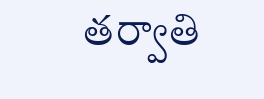తర్వాతి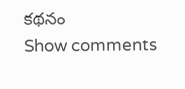కథనం
Show comments